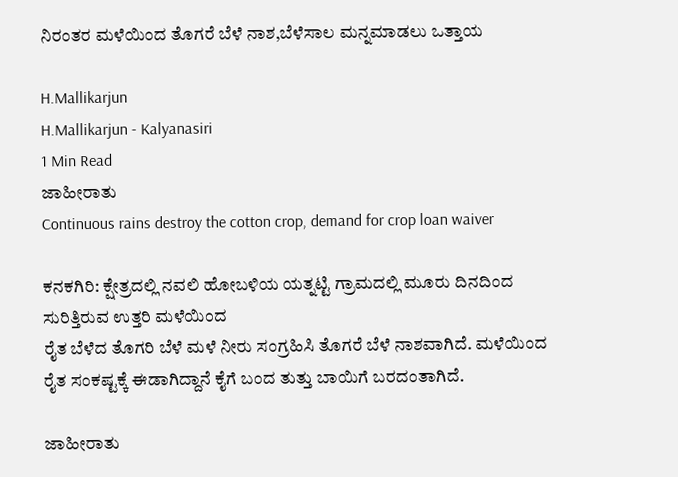ನಿರಂತರ ಮಳೆಯಿಂದ ತೊಗರೆ ಬೆಳೆ ನಾಶ,ಬೆಳೆಸಾಲ ಮನ್ನಮಾಡಲು ಒತ್ತಾಯ

H.Mallikarjun
H.Mallikarjun - Kalyanasiri
1 Min Read
ಜಾಹೀರಾತು
Continuous rains destroy the cotton crop, demand for crop loan waiver

ಕನಕಗಿರಿ: ಕ್ಷೇತ್ರದಲ್ಲಿ ನವಲಿ ಹೋಬಳಿಯ ಯತ್ನಟ್ಟಿ ಗ್ರಾಮದಲ್ಲಿ ಮೂರು ದಿನದಿಂದ ಸುರಿತ್ತಿರುವ ಉತ್ತರಿ ಮಳೆಯಿಂದ
ರೈತ ಬೆಳೆದ ತೊಗರಿ ಬೆಳೆ ಮಳೆ ನೀರು ಸಂಗ್ರಹಿಸಿ ತೊಗರೆ ಬೆಳೆ ನಾಶವಾಗಿದೆ. ಮಳೆಯಿಂದ ರೈತ ಸಂಕಷ್ಟಕ್ಕೆ ಈಡಾಗಿದ್ದಾನೆ ಕೈಗೆ ಬಂದ ತುತ್ತು ಬಾಯಿಗೆ ಬರದಂತಾಗಿದೆ.

ಜಾಹೀರಾತು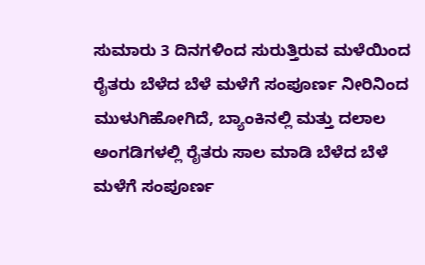ಸುಮಾರು 3 ದಿನಗಳಿಂದ ಸುರುತ್ತಿರುವ ಮಳೆಯಿಂದ ರೈತರು ಬೆಳೆದ ಬೆಳೆ ಮಳೆಗೆ ಸಂಪೂರ್ಣ ನೀರಿನಿಂದ ಮುಳುಗಿಹೋಗಿದೆ, ಬ್ಯಾಂಕಿನಲ್ಲಿ ಮತ್ತು ದಲಾಲ ಅಂಗಡಿಗಳಲ್ಲಿ ರೈತರು ಸಾಲ ಮಾಡಿ ಬೆಳೆದ ಬೆಳೆ ಮಳೆಗೆ ಸಂಪೂರ್ಣ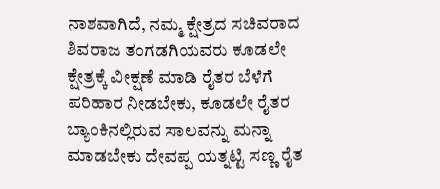ನಾಶವಾಗಿದೆ, ನಮ್ಮ ಕ್ಷೇತ್ರದ ಸಚಿವರಾದ ಶಿವರಾಜ ತಂಗಡಗಿಯವರು ಕೂಡಲೇ ಕ್ಷೇತ್ರಕ್ಕೆ ವೀಕ್ಷಣೆ ಮಾಡಿ ರೈತರ ಬೆಳೆಗೆ ಪರಿಹಾರ ನೀಡಬೇಕು, ಕೂಡಲೇ ರೈತರ ಬ್ಯಾಂಕಿನಲ್ಲಿರುವ ಸಾಲವನ್ನು ಮನ್ನಾ ಮಾಡಬೇಕು ದೇವಪ್ಪ ಯತ್ನಟ್ಟಿ ಸಣ್ಣ ರೈತ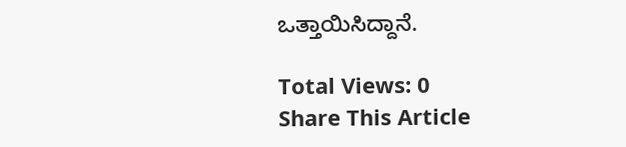ಒತ್ತಾಯಿಸಿದ್ದಾನೆ.

Total Views: 0
Share This Article